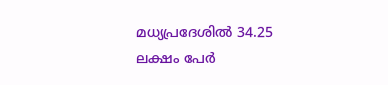മധ്യപ്രദേശിൽ 34.25 ലക്ഷം പേർ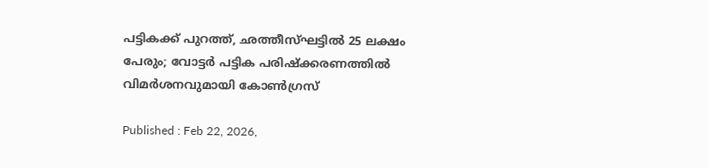പട്ടികക്ക് പുറത്ത്, ഛത്തീസ്ഘട്ടിൽ 25 ലക്ഷം പേരും; വോട്ടർ പട്ടിക പരിഷ്ക്കരണത്തിൽ വിമർശനവുമായി കോൺഗ്രസ്

Published : Feb 22, 2026,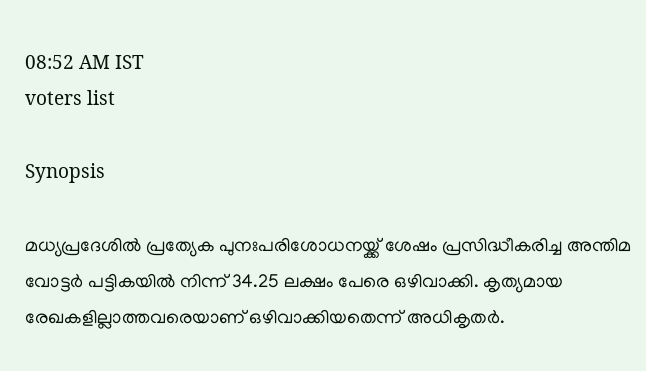08:52 AM IST
voters list

Synopsis

മധ്യപ്രദേശിൽ പ്രത്യേക പുനഃപരിശോധനയ്ക്ക് ശേഷം പ്രസിദ്ധീകരിച്ച അന്തിമ വോട്ടർ പട്ടികയിൽ നിന്ന് 34.25 ലക്ഷം പേരെ ഒഴിവാക്കി. കൃത്യമായ രേഖകളില്ലാത്തവരെയാണ് ഒഴിവാക്കിയതെന്ന് അധികൃതർ.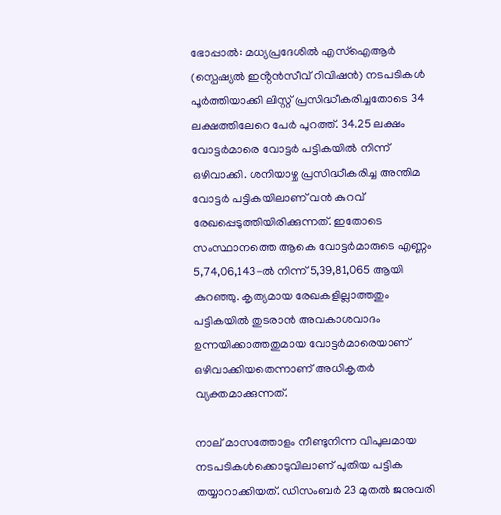ഭോപ്പാൽ: മധ്യപ്രദേശിൽ എസ്ഐആർ (സ്പെഷ്യൽ ഇൻ്റൻസീവ് റിവിഷൻ) നടപടികൾ പൂർത്തിയാക്കി ലിസ്റ്റ് പ്രസിദ്ധീകരിച്ചതോടെ 34 ലക്ഷത്തിലേറെ പേർ പുറത്ത്. 34.25 ലക്ഷം വോട്ടർമാരെ വോട്ടർ പട്ടികയിൽ നിന്ന് ഒഴിവാക്കി. ശനിയാഴ്ച പ്രസിദ്ധീകരിച്ച അന്തിമ വോട്ടർ പട്ടികയിലാണ് വൻ കുറവ് രേഖപ്പെടുത്തിയിരിക്കുന്നത്. ഇതോടെ സംസ്ഥാനത്തെ ആകെ വോട്ടർമാരുടെ എണ്ണം 5,74,06,143-ൽ നിന്ന് 5,39,81,065 ആയി കുറഞ്ഞു. കൃത്യമായ രേഖകളില്ലാത്തതും പട്ടികയിൽ തുടരാൻ അവകാശവാദം ഉന്നയിക്കാത്തതുമായ വോട്ടർമാരെയാണ് ഒഴിവാക്കിയതെന്നാണ് അധികൃതർ വ്യക്തമാക്കുന്നത്.

നാല് മാസത്തോളം നീണ്ടുനിന്ന വിപുലമായ നടപടികൾക്കൊടുവിലാണ് പുതിയ പട്ടിക തയ്യാറാക്കിയത്. ഡിസംബർ 23 മുതൽ ജനുവരി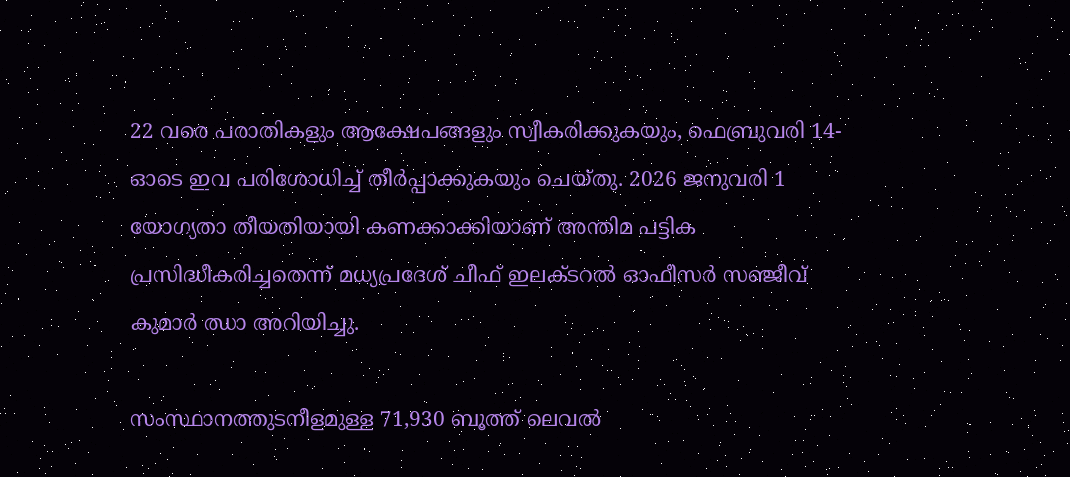22 വരെ പരാതികളും ആക്ഷേപങ്ങളും സ്വീകരിക്കുകയും, ഫെബ്രുവരി 14-ഓടെ ഇവ പരിശോധിച്ച് തീർപ്പാക്കുകയും ചെയ്തു. 2026 ജനുവരി 1 യോഗ്യതാ തീയതിയായി കണക്കാക്കിയാണ് അന്തിമ പട്ടിക പ്രസിദ്ധീകരിച്ചതെന്ന് മധ്യപ്രദേശ് ചീഫ് ഇലക്ടറൽ ഓഫീസർ സഞ്ജീവ് കുമാർ ഝാ അറിയിച്ചു.

സംസ്ഥാനത്തുടനീളമുള്ള 71,930 ബൂത്ത് ലെവൽ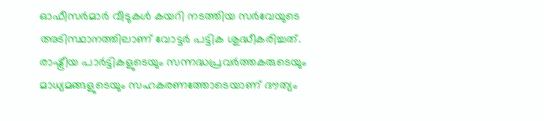ഓഫീസർമാർ വീടുകൾ കയറി നടത്തിയ സർവേയുടെ അടിസ്ഥാനത്തിലാണ് വോട്ടർ പട്ടിക ശുദ്ധീകരിച്ചത്. രാഷ്ട്രീയ പാർട്ടികളുടെയും സന്നദ്ധപ്രവർത്തകരുടെയും മാധ്യമങ്ങളുടെയും സഹകരണത്തോടെയാണ് ദൗത്യം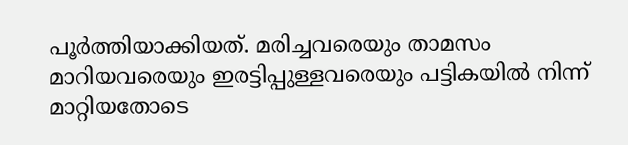പൂർത്തിയാക്കിയത്. മരിച്ചവരെയും താമസം മാറിയവരെയും ഇരട്ടിപ്പുള്ളവരെയും പട്ടികയിൽ നിന്ന് മാറ്റിയതോടെ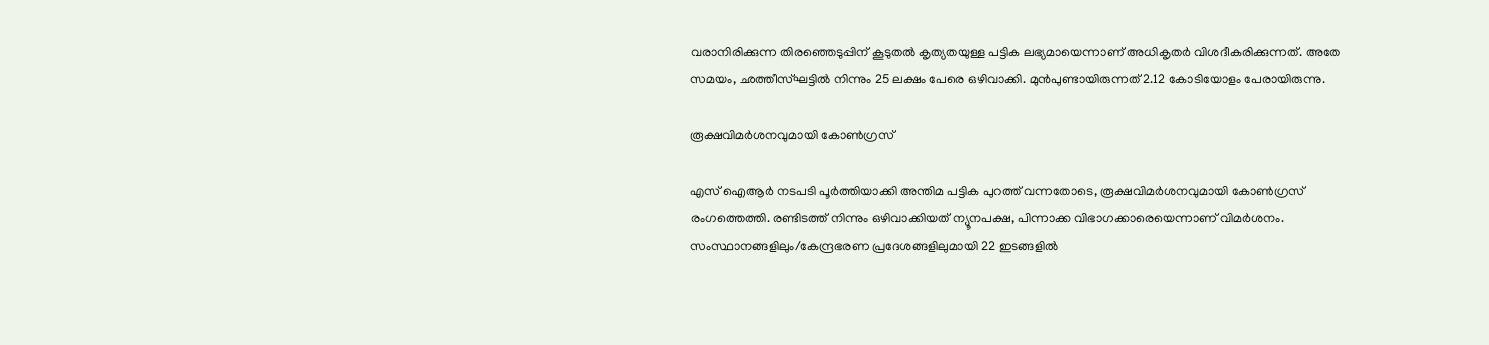വരാനിരിക്കുന്ന തിരഞ്ഞെടുപ്പിന് കൂടുതൽ കൃത്യതയുള്ള പട്ടിക ലഭ്യമായെന്നാണ് അധികൃതർ വിശദീകരിക്കുന്നത്. അതേ സമയം, ഛത്തീസ്ഘട്ടിൽ നിന്നും 25 ലക്ഷം പേരെ ഒഴിവാക്കി. മുൻപുണ്ടായിരുന്നത് 2.12 കോടിയോളം പേരായിരുന്നു.

രൂക്ഷവിമർശനവുമായി കോൺഗ്രസ്

എസ് ഐആർ നടപടി പൂർത്തിയാക്കി അന്തിമ പട്ടിക പുറത്ത് വന്നതോടെ, രൂക്ഷവിമർശനവുമായി കോൺഗ്രസ് രംഗത്തെത്തി. രണ്ടിടത്ത് നിന്നും ഒഴിവാക്കിയത് ന്യൂനപക്ഷ, പിന്നാക്ക വിഭാഗക്കാരെയെന്നാണ് വിമർശനം. സംസ്ഥാനങ്ങളിലും/കേന്ദ്രഭരണ പ്രദേശങ്ങളിലുമായി 22 ഇടങ്ങളിൽ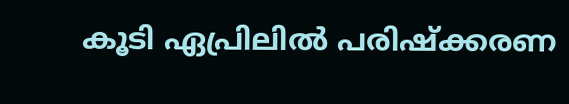കൂടി ഏപ്രിലിൽ പരിഷ്ക്കരണ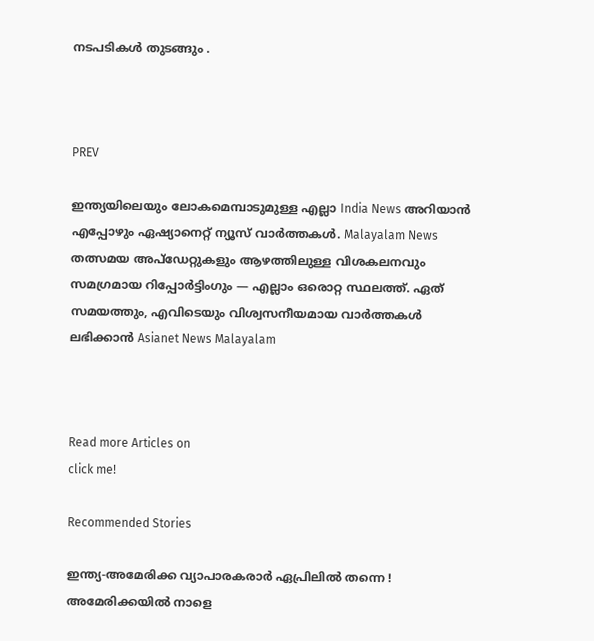നടപടികൾ തുടങ്ങും .



PREV

ഇന്ത്യയിലെയും ലോകമെമ്പാടുമുള്ള എല്ലാ India News അറിയാൻ എപ്പോഴും ഏഷ്യാനെറ്റ് ന്യൂസ് വാർത്തകൾ. Malayalam News   തത്സമയ അപ്‌ഡേറ്റുകളും ആഴത്തിലുള്ള വിശകലനവും സമഗ്രമായ റിപ്പോർട്ടിംഗും — എല്ലാം ഒരൊറ്റ സ്ഥലത്ത്. ഏത് സമയത്തും, എവിടെയും വിശ്വസനീയമായ വാർത്തകൾ ലഭിക്കാൻ Asianet News Malayalam



Read more Articles on
click me!

Recommended Stories

ഇന്ത്യ-അമേരിക്ക വ്യാപാരകരാർ ഏപ്രിലിൽ തന്നെ ! അമേരിക്കയിൽ നാളെ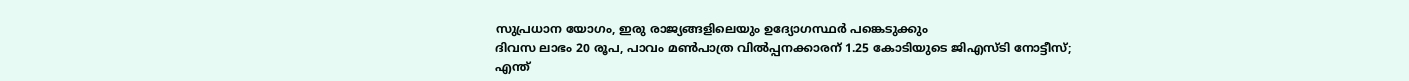സുപ്രധാന യോഗം, ഇരു രാജ്യങ്ങളിലെയും ഉദ്യോഗസ്ഥർ പങ്കെടുക്കും
ദിവസ ലാഭം 20 രൂപ, പാവം മൺപാത്ര വിൽപ്പനക്കാരന് 1.25 കോടിയുടെ ജിഎസ്ടി നോട്ടീസ്; എന്ത്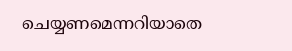ചെയ്യണമെന്നറിയാതെ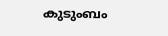കുടുംബം